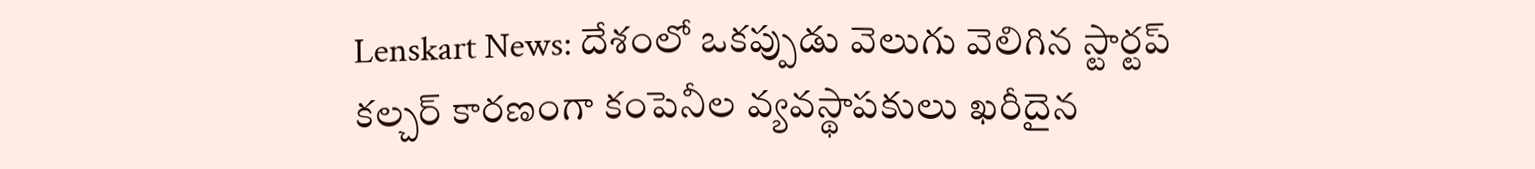Lenskart News: దేశంలో ఒకప్పుడు వెలుగు వెలిగిన స్టార్టప్ కల్చర్ కారణంగా కంపెనీల వ్యవస్థాపకులు ఖరీదైన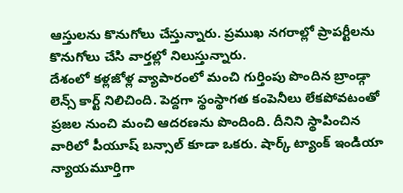ఆస్తులను కొనుగోలు చేస్తున్నారు. ప్రముఖ నగరాల్లో ప్రాపర్టీలను కొనుగోలు చేసి వార్తల్లో నిలుస్తున్నారు.
దేశంలో కళ్లజోళ్ల వ్యాపారంలో మంచి గుర్తింపు పొందిన బ్రాండ్గా లెన్స్ కార్ట్ నిలిచింది. పెద్దగా స్థంస్థాగత కంపెనీలు లేకపోవటంతో ప్రజల నుంచి మంచి ఆదరణను పొందింది. దీనిని స్థాపించిన వారిలో పీయూష్ బన్సాల్ కూడా ఒకరు. షార్క్ ట్యాంక్ ఇండియా న్యాయమూర్తిగా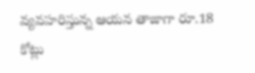వ్యవహరిస్తున్న ఆయన తాజాగా రూ.18 కోట్లు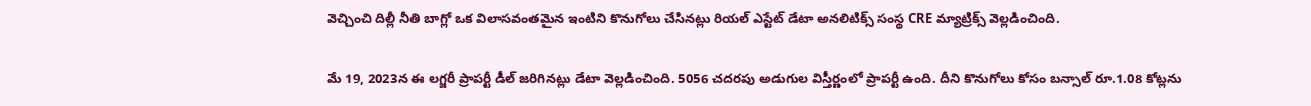వెచ్చించి దిల్లీ నీతి బాగ్లో ఒక విలాసవంతమైన ఇంటిని కొనుగోలు చేసినట్లు రియల్ ఎస్టేట్ డేటా అనలిటిక్స్ సంస్థ CRE మ్యాట్రిక్స్ వెల్లడించింది.

మే 19, 2023న ఈ లగ్జరీ ప్రాపర్టీ డీల్ జరిగినట్లు డేటా వెల్లడించింది. 5056 చదరపు అడుగుల విస్తీర్ణంలో ప్రాపర్టీ ఉంది. దీని కొనుగోలు కోసం బన్సాల్ రూ.1.08 కోట్లను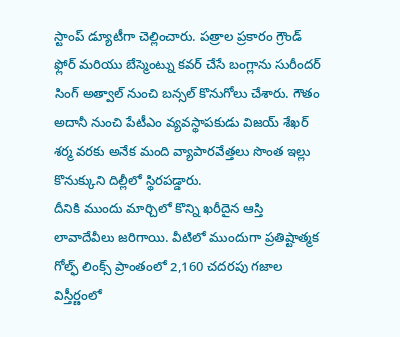స్టాంప్ డ్యూటీగా చెల్లించారు. పత్రాల ప్రకారం గ్రౌండ్ ఫ్లోర్ మరియు బేస్మెంట్ను కవర్ చేసే బంగ్లాను సురీందర్ సింగ్ అత్వాల్ నుంచి బన్సల్ కొనుగోలు చేశారు. గౌతం అదానీ నుంచి పేటీఎం వ్యవస్థాపకుడు విజయ్ శేఖర్ శర్మ వరకు అనేక మంది వ్యాపారవేత్తలు సొంత ఇల్లు కొనుక్కుని దిల్లీలో స్థిరపడ్డారు.
దీనికి ముందు మార్చిలో కొన్ని ఖరీదైన ఆస్తి లావాదేవీలు జరిగాయి. వీటిలో ముందుగా ప్రతిష్టాత్మక గోల్ఫ్ లింక్స్ ప్రాంతంలో 2,160 చదరపు గజాల విస్తీర్ణంలో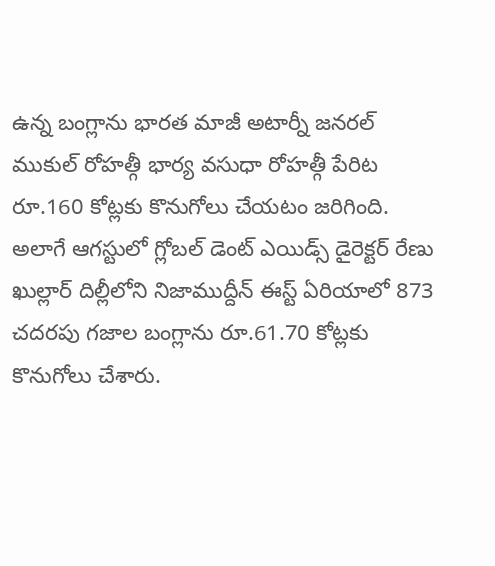ఉన్న బంగ్లాను భారత మాజీ అటార్నీ జనరల్ ముకుల్ రోహత్గీ భార్య వసుధా రోహత్గీ పేరిట రూ.160 కోట్లకు కొనుగోలు చేయటం జరిగింది. అలాగే ఆగస్టులో గ్లోబల్ డెంట్ ఎయిడ్స్ డైరెక్టర్ రేణు ఖుల్లార్ దిల్లీలోని నిజాముద్దీన్ ఈస్ట్ ఏరియాలో 873 చదరపు గజాల బంగ్లాను రూ.61.70 కోట్లకు కొనుగోలు చేశారు.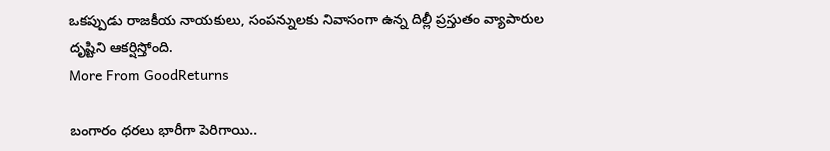ఒకప్పుడు రాజకీయ నాయకులు, సంపన్నులకు నివాసంగా ఉన్న దిల్లీ ప్రస్తుతం వ్యాపారుల దృష్టిని ఆకర్షిస్తోంది.
More From GoodReturns

బంగారం ధరలు భారీగా పెరిగాయి..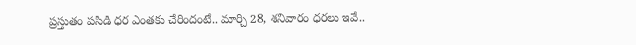ప్రస్తుతం పసిడి ధర ఎంతకు చేరిందంటే.. మార్చి 28, శనివారం ధరలు ఇవే..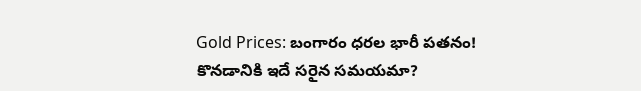Gold Prices: బంగారం ధరల భారీ పతనం! కొనడానికి ఇదే సరైన సమయమా?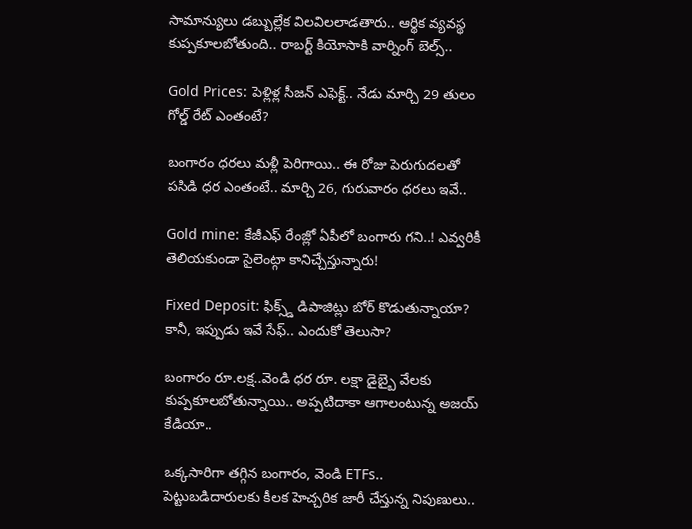సామాన్యులు డబ్బుల్లేక విలవిలలాడతారు.. ఆర్థిక వ్యవస్థ కుప్పకూలబోతుంది.. రాబర్ట్ కియోసాకి వార్నింగ్ బెల్స్..

Gold Prices: పెళ్లిళ్ల సీజన్ ఎఫెక్ట్.. నేడు మార్చి 29 తులం గోల్డ్ రేట్ ఎంతంటే?

బంగారం ధరలు మళ్లీ పెరిగాయి.. ఈ రోజు పెరుగుదలతో పసిడి ధర ఎంతంటే.. మార్చి 26, గురువారం ధరలు ఇవే..

Gold mine: కేజీఎఫ్ రేంజ్లో ఏపీలో బంగారు గని..! ఎవ్వరికీ తెలియకుండా సైలెంట్గా కానిచ్చేస్తున్నారు!

Fixed Deposit: ఫిక్స్డ్ డిపాజిట్లు బోర్ కొడుతున్నాయా? కానీ, ఇప్పుడు ఇవే సేఫ్.. ఎందుకో తెలుసా?

బంగారం రూ.లక్ష..వెండి ధర రూ. లక్షా డైబ్బై వేలకు కుప్పకూలబోతున్నాయి.. అప్పటిదాకా ఆగాలంటున్న అజయ్ కేడియా..

ఒక్కసారిగా తగ్గిన బంగారం, వెండి ETFs.. పెట్టుబడిదారులకు కీలక హెచ్చరిక జారీ చేస్తున్న నిపుణులు..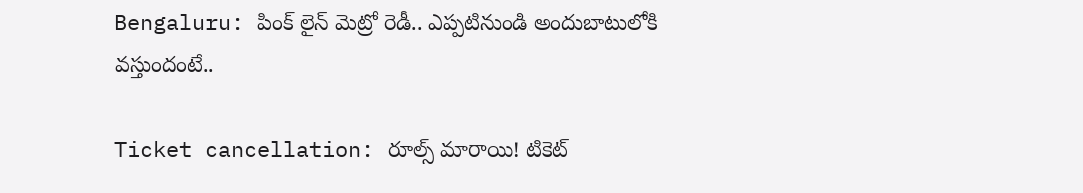Bengaluru: పింక్ లైన్ మెట్రో రెడీ.. ఎప్పటినుండి అందుబాటులోకి వస్తుందంటే..

Ticket cancellation: రూల్స్ మారాయి! టికెట్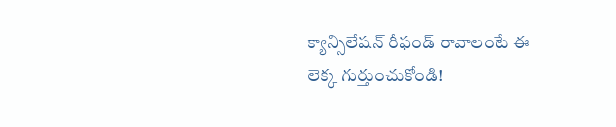క్యాన్సిలేషన్ రీఫండ్ రావాలంటే ఈ లెక్క గుర్తుంచుకోండి!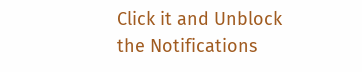Click it and Unblock the Notifications